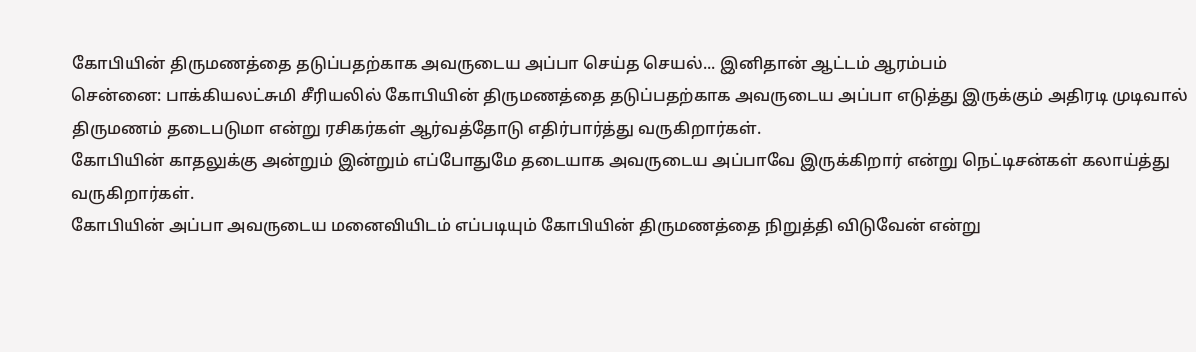கோபியின் திருமணத்தை தடுப்பதற்காக அவருடைய அப்பா செய்த செயல்... இனிதான் ஆட்டம் ஆரம்பம்
சென்னை: பாக்கியலட்சுமி சீரியலில் கோபியின் திருமணத்தை தடுப்பதற்காக அவருடைய அப்பா எடுத்து இருக்கும் அதிரடி முடிவால் திருமணம் தடைபடுமா என்று ரசிகர்கள் ஆர்வத்தோடு எதிர்பார்த்து வருகிறார்கள்.
கோபியின் காதலுக்கு அன்றும் இன்றும் எப்போதுமே தடையாக அவருடைய அப்பாவே இருக்கிறார் என்று நெட்டிசன்கள் கலாய்த்து வருகிறார்கள்.
கோபியின் அப்பா அவருடைய மனைவியிடம் எப்படியும் கோபியின் திருமணத்தை நிறுத்தி விடுவேன் என்று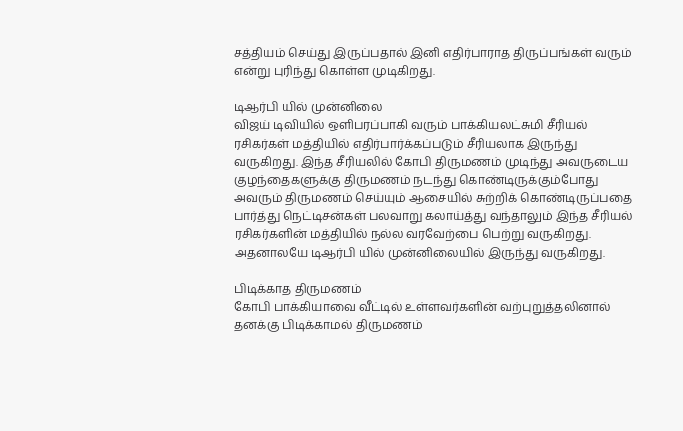சத்தியம் செய்து இருப்பதால் இனி எதிர்பாராத திருப்பங்கள் வரும் என்று புரிந்து கொள்ள முடிகிறது.

டிஆர்பி யில் முன்னிலை
விஜய் டிவியில் ஒளிபரப்பாகி வரும் பாக்கியலட்சுமி சீரியல் ரசிகர்கள் மத்தியில் எதிர்பார்க்கப்படும் சீரியலாக இருந்து வருகிறது. இந்த சீரியலில் கோபி திருமணம் முடிந்து அவருடைய குழந்தைகளுக்கு திருமணம் நடந்து கொண்டிருக்கும்போது அவரும் திருமணம் செய்யும் ஆசையில் சுற்றிக் கொண்டிருப்பதை பார்த்து நெட்டிசன்கள் பலவாறு கலாய்த்து வந்தாலும் இந்த சீரியல் ரசிகர்களின் மத்தியில் நல்ல வரவேற்பை பெற்று வருகிறது. அதனாலயே டிஆர்பி யில் முன்னிலையில் இருந்து வருகிறது.

பிடிக்காத திருமணம்
கோபி பாக்கியாவை வீட்டில் உள்ளவர்களின் வற்புறுத்தலினால் தனக்கு பிடிக்காமல் திருமணம்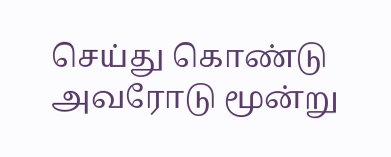செய்து கொண்டு அவரோடு மூன்று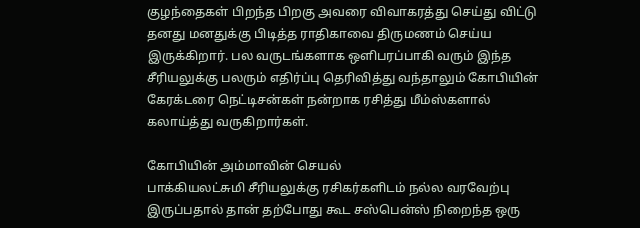குழந்தைகள் பிறந்த பிறகு அவரை விவாகரத்து செய்து விட்டு தனது மனதுக்கு பிடித்த ராதிகாவை திருமணம் செய்ய இருக்கிறார். பல வருடங்களாக ஒளிபரப்பாகி வரும் இந்த சீரியலுக்கு பலரும் எதிர்ப்பு தெரிவித்து வந்தாலும் கோபியின் கேரக்டரை நெட்டிசன்கள் நன்றாக ரசித்து மீம்ஸ்களால் கலாய்த்து வருகிறார்கள்.

கோபியின் அம்மாவின் செயல்
பாக்கியலட்சுமி சீரியலுக்கு ரசிகர்களிடம் நல்ல வரவேற்பு இருப்பதால் தான் தற்போது கூட சஸ்பென்ஸ் நிறைந்த ஒரு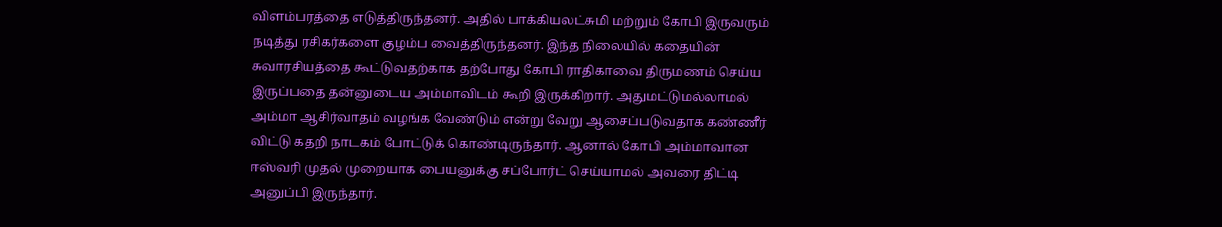விளம்பரத்தை எடுத்திருந்தனர். அதில் பாக்கியலட்சுமி மற்றும் கோபி இருவரும் நடித்து ரசிகர்களை குழம்ப வைத்திருந்தனர். இந்த நிலையில் கதையின் சுவாரசியத்தை கூட்டுவதற்காக தற்போது கோபி ராதிகாவை திருமணம் செய்ய இருப்பதை தன்னுடைய அம்மாவிடம் கூறி இருக்கிறார். அதுமட்டுமல்லாமல் அம்மா ஆசிர்வாதம் வழங்க வேண்டும் என்று வேறு ஆசைப்படுவதாக கண்ணீர் விட்டு கதறி நாடகம் போட்டுக் கொண்டிருந்தார். ஆனால் கோபி அம்மாவான ஈஸ்வரி முதல் முறையாக பையனுக்கு சப்போர்ட் செய்யாமல் அவரை திட்டி அனுப்பி இருந்தார்.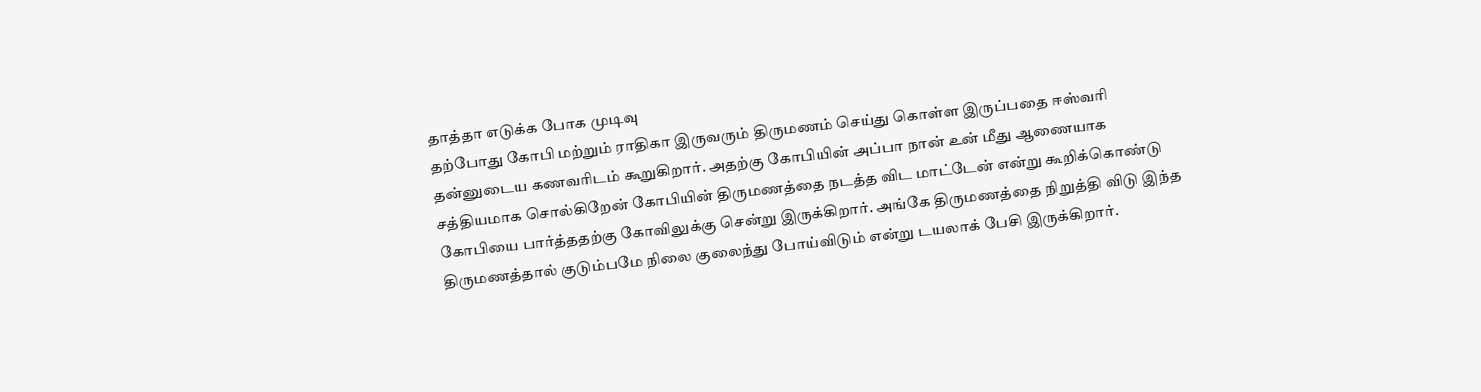தாத்தா எடுக்க போக முடிவு
தற்போது கோபி மற்றும் ராதிகா இருவரும் திருமணம் செய்து கொள்ள இருப்பதை ஈஸ்வரி தன்னுடைய கணவரிடம் கூறுகிறார். அதற்கு கோபியின் அப்பா நான் உன் மீது ஆணையாக சத்தியமாக சொல்கிறேன் கோபியின் திருமணத்தை நடத்த விட மாட்டேன் என்று கூறிக்கொண்டு கோபியை பார்த்ததற்கு கோவிலுக்கு சென்று இருக்கிறார். அங்கே திருமணத்தை நிறுத்தி விடு இந்த திருமணத்தால் குடும்பமே நிலை குலைந்து போய்விடும் என்று டயலாக் பேசி இருக்கிறார்.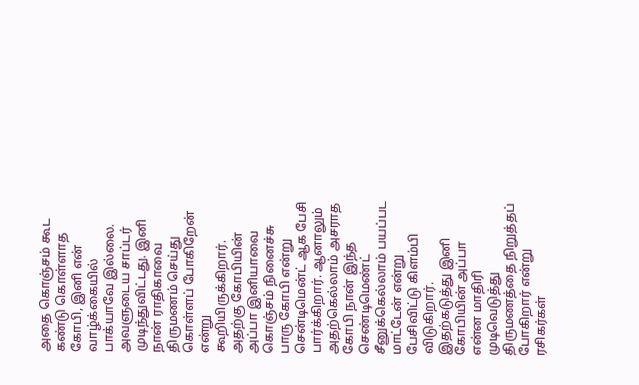அதை கொஞ்சம் கூட கண்டு கொள்ளாத கோபி, இனி என் வாழ்க்கையில் பாக்யாவே இல்லை. அவளுடைய சாப்டர் முடிந்துவிட்டது. இனி நான் ராதிகாவை திருமணம் செய்து கொள்ளப் போகிறேன் என்று கூறியிருக்கிறார். அதற்கு கோபியின் அப்பா இனியாவை கொஞ்சம் நினைச்சு பாரு கோபி என்று சென்டிமென்ட் ஆக பேசி பார்க்கிறார். ஆனாலும் அதற்கெல்லாம் அசராத கோபி நான் இந்த செண்டிமெண்ட் சீனுக்கெல்லாம் பயப்பட மாட்டேன் என்று பேசிவிட்டு கிளம்பி விடுகிறார். இதற்கடுத்து இனி கோபியின் அப்பா என்ன மாதிரி முடிவெடுத்து திருமணத்தை நிறுத்தப் போகிறார் என்று ரசிகர்கள்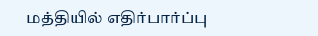மத்தியில் எதிர்பார்ப்பு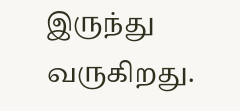இருந்து வருகிறது.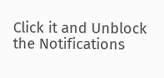Click it and Unblock the Notifications